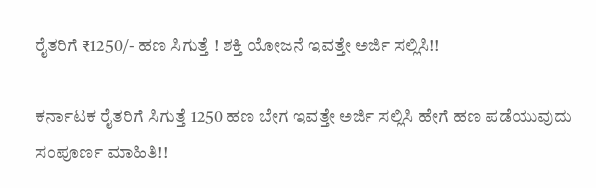ರೈತರಿಗೆ ₹1250/- ಹಣ ಸಿಗುತ್ತೆ ! ಶಕ್ತಿ ಯೋಜನೆ ಇವತ್ತೇ ಅರ್ಜಿ ಸಲ್ಲಿಸಿ!!

ಕರ್ನಾಟಕ ರೈತರಿಗೆ ಸಿಗುತ್ತೆ 1250 ಹಣ ಬೇಗ ಇವತ್ತೇ ಅರ್ಜಿ ಸಲ್ಲಿಸಿ ಹೇಗೆ ಹಣ ಪಡೆಯುವುದು ಸಂಪೂರ್ಣ ಮಾಹಿತಿ!!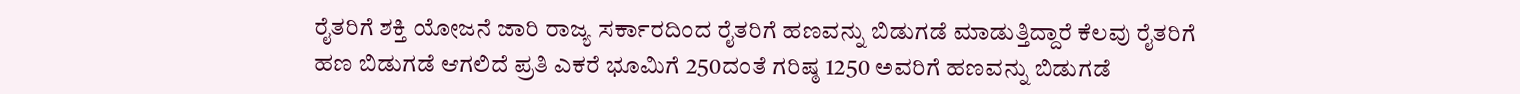ರೈತರಿಗೆ ಶಕ್ತಿ ಯೋಜನೆ ಜಾರಿ ರಾಜ್ಯ ಸರ್ಕಾರದಿಂದ ರೈತರಿಗೆ ಹಣವನ್ನು ಬಿಡುಗಡೆ ಮಾಡುತ್ತಿದ್ದಾರೆ ಕೆಲವು ರೈತರಿಗೆ ಹಣ ಬಿಡುಗಡೆ ಆಗಲಿದೆ ಪ್ರತಿ ಎಕರೆ ಭೂಮಿಗೆ 250ದಂತೆ ಗರಿಷ್ಠ 1250 ಅವರಿಗೆ ಹಣವನ್ನು ಬಿಡುಗಡೆ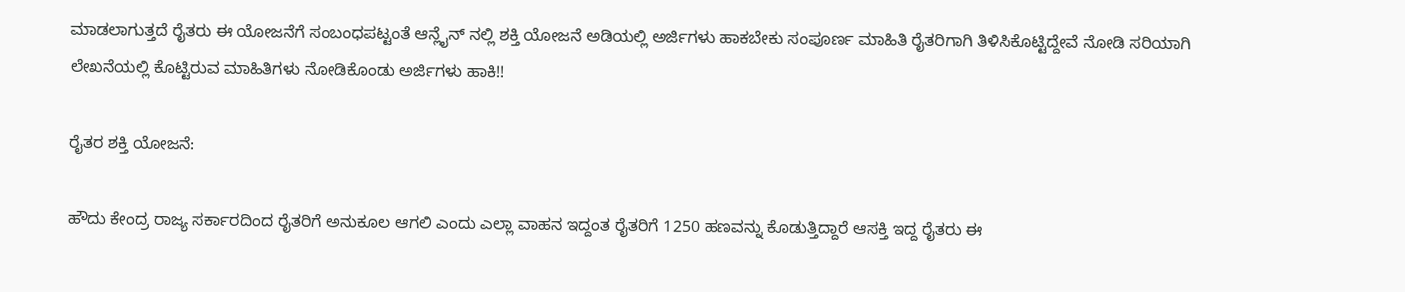ಮಾಡಲಾಗುತ್ತದೆ ರೈತರು ಈ ಯೋಜನೆಗೆ ಸಂಬಂಧಪಟ್ಟಂತೆ ಆನ್ಲೈನ್ ನಲ್ಲಿ ಶಕ್ತಿ ಯೋಜನೆ ಅಡಿಯಲ್ಲಿ ಅರ್ಜಿಗಳು ಹಾಕಬೇಕು ಸಂಪೂರ್ಣ ಮಾಹಿತಿ ರೈತರಿಗಾಗಿ ತಿಳಿಸಿಕೊಟ್ಟಿದ್ದೇವೆ ನೋಡಿ ಸರಿಯಾಗಿ ಲೇಖನೆಯಲ್ಲಿ ಕೊಟ್ಟಿರುವ ಮಾಹಿತಿಗಳು ನೋಡಿಕೊಂಡು ಅರ್ಜಿಗಳು ಹಾಕಿ!!

ರೈತರ ಶಕ್ತಿ ಯೋಜನೆ:

ಹೌದು ಕೇಂದ್ರ ರಾಜ್ಯ ಸರ್ಕಾರದಿಂದ ರೈತರಿಗೆ ಅನುಕೂಲ ಆಗಲಿ ಎಂದು ಎಲ್ಲಾ ವಾಹನ ಇದ್ದಂತ ರೈತರಿಗೆ 1250 ಹಣವನ್ನು ಕೊಡುತ್ತಿದ್ದಾರೆ ಆಸಕ್ತಿ ಇದ್ದ ರೈತರು ಈ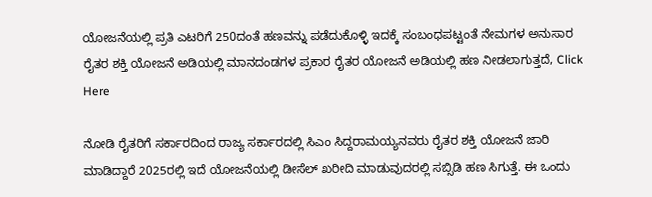ಯೋಜನೆಯಲ್ಲಿ ಪ್ರತಿ ಎಟರಿಗೆ 250ದಂತೆ ಹಣವನ್ನು ಪಡೆದುಕೊಳ್ಳಿ ಇದಕ್ಕೆ ಸಂಬಂಧಪಟ್ಟಂತೆ ನೇಮಗಳ ಅನುಸಾರ ರೈತರ ಶಕ್ತಿ ಯೋಜನೆ ಅಡಿಯಲ್ಲಿ ಮಾನದಂಡಗಳ ಪ್ರಕಾರ ರೈತರ ಯೋಜನೆ ಅಡಿಯಲ್ಲಿ ಹಣ ನೀಡಲಾಗುತ್ತದೆ, Click Here

ನೋಡಿ ರೈತರಿಗೆ ಸರ್ಕಾರದಿಂದ ರಾಜ್ಯ ಸರ್ಕಾರದಲ್ಲಿ ಸಿಎಂ ಸಿದ್ದರಾಮಯ್ಯನವರು ರೈತರ ಶಕ್ತಿ ಯೋಜನೆ ಜಾರಿ ಮಾಡಿದ್ದಾರೆ 2025ರಲ್ಲಿ ಇದೆ ಯೋಜನೆಯಲ್ಲಿ ಡೀಸೆಲ್ ಖರೀದಿ ಮಾಡುವುದರಲ್ಲಿ ಸಬ್ಸಿಡಿ ಹಣ ಸಿಗುತ್ತೆ. ಈ ಒಂದು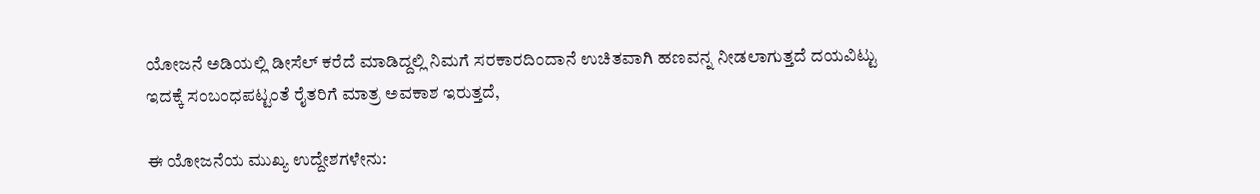ಯೋಜನೆ ಅಡಿಯಲ್ಲಿ ಡೀಸೆಲ್ ಕರೆದೆ ಮಾಡಿದ್ದಲ್ಲಿ ನಿಮಗೆ ಸರಕಾರದಿಂದಾನೆ ಉಚಿತವಾಗಿ ಹಣವನ್ನ ನೀಡಲಾಗುತ್ತದೆ ದಯವಿಟ್ಟು ಇದಕ್ಕೆ ಸಂಬಂಧಪಟ್ಟಂತೆ ರೈತರಿಗೆ ಮಾತ್ರ ಅವಕಾಶ ಇರುತ್ತದೆ,

ಈ ಯೋಜನೆಯ ಮುಖ್ಯ ಉದ್ದೇಶಗಳೇನು: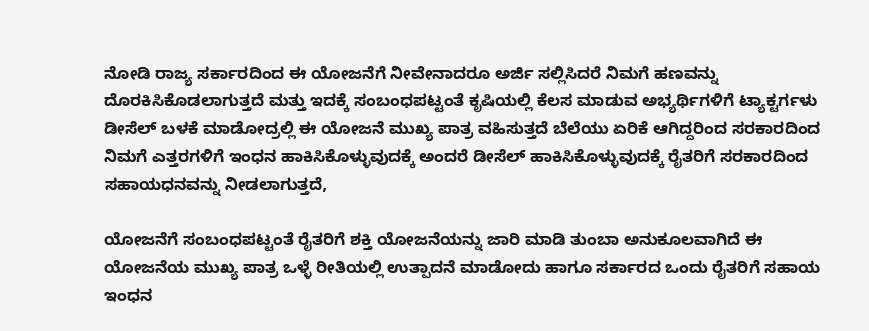ನೋಡಿ ರಾಜ್ಯ ಸರ್ಕಾರದಿಂದ ಈ ಯೋಜನೆಗೆ ನೀವೇನಾದರೂ ಅರ್ಜಿ ಸಲ್ಲಿಸಿದರೆ ನಿಮಗೆ ಹಣವನ್ನು ದೊರಕಿಸಿಕೊಡಲಾಗುತ್ತದೆ ಮತ್ತು ಇದಕ್ಕೆ ಸಂಬಂಧಪಟ್ಟಂತೆ ಕೃಷಿಯಲ್ಲಿ ಕೆಲಸ ಮಾಡುವ ಅಭ್ಯರ್ಥಿಗಳಿಗೆ ಟ್ಯಾಕ್ಟರ್ಗಳು ಡೀಸೆಲ್ ಬಳಕೆ ಮಾಡೋದ್ರಲ್ಲಿ ಈ ಯೋಜನೆ ಮುಖ್ಯ ಪಾತ್ರ ವಹಿಸುತ್ತದೆ ಬೆಲೆಯು ಏರಿಕೆ ಆಗಿದ್ದರಿಂದ ಸರಕಾರದಿಂದ ನಿಮಗೆ ಎತ್ತರಗಳಿಗೆ ಇಂಧನ ಹಾಕಿಸಿಕೊಳ್ಳುವುದಕ್ಕೆ ಅಂದರೆ ಡೀಸೆಲ್ ಹಾಕಿಸಿಕೊಳ್ಳುವುದಕ್ಕೆ ರೈತರಿಗೆ ಸರಕಾರದಿಂದ ಸಹಾಯಧನವನ್ನು ನೀಡಲಾಗುತ್ತದೆ,

ಯೋಜನೆಗೆ ಸಂಬಂಧಪಟ್ಟಂತೆ ರೈತರಿಗೆ ಶಕ್ತಿ ಯೋಜನೆಯನ್ನು ಜಾರಿ ಮಾಡಿ ತುಂಬಾ ಅನುಕೂಲವಾಗಿದೆ ಈ ಯೋಜನೆಯ ಮುಖ್ಯ ಪಾತ್ರ ಒಳ್ಳೆ ರೀತಿಯಲ್ಲಿ ಉತ್ಪಾದನೆ ಮಾಡೋದು ಹಾಗೂ ಸರ್ಕಾರದ ಒಂದು ರೈತರಿಗೆ ಸಹಾಯ ಇಂಧನ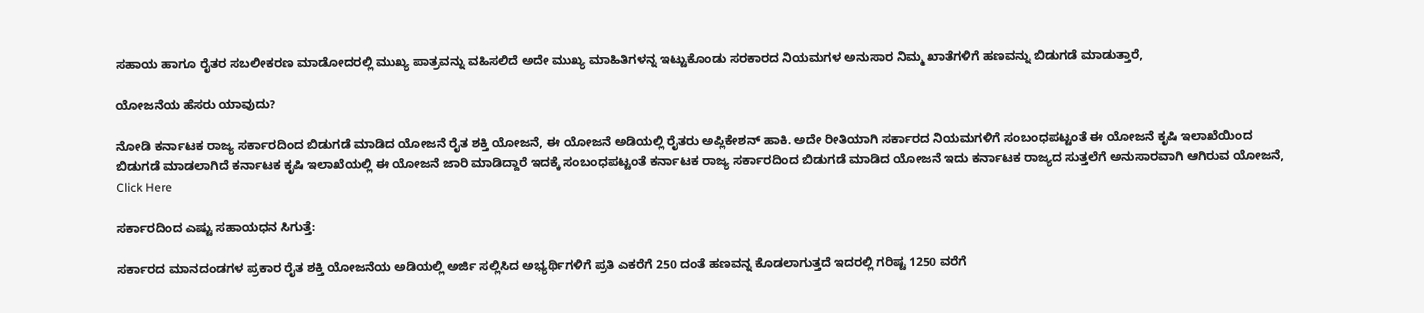ಸಹಾಯ ಹಾಗೂ ರೈತರ ಸಬಲೀಕರಣ ಮಾಡೋದರಲ್ಲಿ ಮುಖ್ಯ ಪಾತ್ರವನ್ನು ವಹಿಸಲಿದೆ ಅದೇ ಮುಖ್ಯ ಮಾಹಿತಿಗಳನ್ನ ಇಟ್ಟುಕೊಂಡು ಸರಕಾರದ ನಿಯಮಗಳ ಅನುಸಾರ ನಿಮ್ಮ ಖಾತೆಗಳಿಗೆ ಹಣವನ್ನು ಬಿಡುಗಡೆ ಮಾಡುತ್ತಾರೆ,

ಯೋಜನೆಯ ಹೆಸರು ಯಾವುದು?

ನೋಡಿ ಕರ್ನಾಟಕ ರಾಜ್ಯ ಸರ್ಕಾರದಿಂದ ಬಿಡುಗಡೆ ಮಾಡಿದ ಯೋಜನೆ ರೈತ ಶಕ್ತಿ ಯೋಜನೆ, ಈ ಯೋಜನೆ ಅಡಿಯಲ್ಲಿ ರೈತರು ಅಪ್ಲಿಕೇಶನ್ ಹಾಕಿ. ಅದೇ ರೀತಿಯಾಗಿ ಸರ್ಕಾರದ ನಿಯಮಗಳಿಗೆ ಸಂಬಂಧಪಟ್ಟಂತೆ ಈ ಯೋಜನೆ ಕೃಷಿ ಇಲಾಖೆಯಿಂದ ಬಿಡುಗಡೆ ಮಾಡಲಾಗಿದೆ ಕರ್ನಾಟಕ ಕೃಷಿ ಇಲಾಖೆಯಲ್ಲಿ ಈ ಯೋಜನೆ ಜಾರಿ ಮಾಡಿದ್ದಾರೆ ಇದಕ್ಕೆ ಸಂಬಂಧಪಟ್ಟಂತೆ ಕರ್ನಾಟಕ ರಾಜ್ಯ ಸರ್ಕಾರದಿಂದ ಬಿಡುಗಡೆ ಮಾಡಿದ ಯೋಜನೆ ಇದು ಕರ್ನಾಟಕ ರಾಜ್ಯದ ಸುತ್ತಲೆಗೆ ಅನುಸಾರವಾಗಿ ಆಗಿರುವ ಯೋಜನೆ, Click Here

ಸರ್ಕಾರದಿಂದ ಎಷ್ಟು ಸಹಾಯಧನ ಸಿಗುತ್ತೆ:

ಸರ್ಕಾರದ ಮಾನದಂಡಗಳ ಪ್ರಕಾರ ರೈತ ಶಕ್ತಿ ಯೋಜನೆಯ ಅಡಿಯಲ್ಲಿ ಅರ್ಜಿ ಸಲ್ಲಿಸಿದ ಅಭ್ಯರ್ಥಿಗಳಿಗೆ ಪ್ರತಿ ಎಕರೆಗೆ 250 ದಂತೆ ಹಣವನ್ನ ಕೊಡಲಾಗುತ್ತದೆ ಇದರಲ್ಲಿ ಗರಿಷ್ಟ 1250 ವರೆಗೆ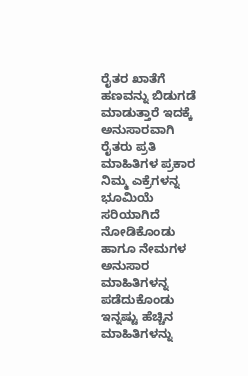ರೈತರ ಖಾತೆಗೆ ಹಣವನ್ನು ಬಿಡುಗಡೆ ಮಾಡುತ್ತಾರೆ ಇದಕ್ಕೆ ಅನುಸಾರವಾಗಿ ರೈತರು ಪ್ರತಿ ಮಾಹಿತಿಗಳ ಪ್ರಕಾರ ನಿಮ್ಮ ಎಕ್ರೆಗಳನ್ನ ಭೂಮಿಯೆ ಸರಿಯಾಗಿದೆ ನೋಡಿಕೊಂಡು ಹಾಗೂ ನೇಮಗಳ ಅನುಸಾರ ಮಾಹಿತಿಗಳನ್ನ ಪಡೆದುಕೊಂಡು ಇನ್ನಷ್ಟು ಹೆಚ್ಚಿನ ಮಾಹಿತಿಗಳನ್ನು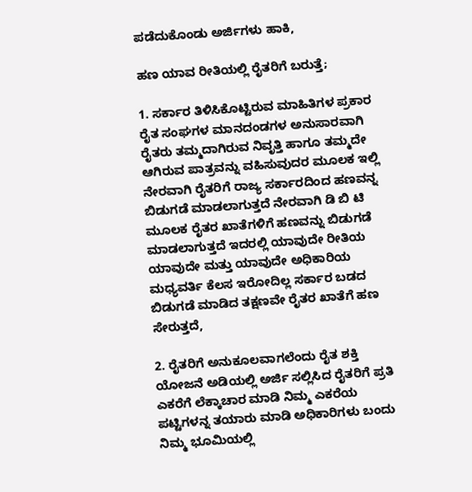ಪಡೆದುಕೊಂಡು ಅರ್ಜಿಗಳು ಹಾಕಿ,

ಹಣ ಯಾವ ರೀತಿಯಲ್ಲಿ ರೈತರಿಗೆ ಬರುತ್ತೆ;

1. ಸರ್ಕಾರ ತಿಳಿಸಿಕೊಟ್ಟಿರುವ ಮಾಹಿತಿಗಳ ಪ್ರಕಾರ ರೈತ ಸಂಘಗಳ ಮಾನದಂಡಗಳ ಅನುಸಾರವಾಗಿ ರೈತರು ತಮ್ಮದಾಗಿರುವ ನಿವೃತ್ತಿ ಹಾಗೂ ತಮ್ಮದೇ ಆಗಿರುವ ಪಾತ್ರವನ್ನು ವಹಿಸುವುದರ ಮೂಲಕ ಇಲ್ಲಿ ನೇರವಾಗಿ ರೈತರಿಗೆ ರಾಜ್ಯ ಸರ್ಕಾರದಿಂದ ಹಣವನ್ನ ಬಿಡುಗಡೆ ಮಾಡಲಾಗುತ್ತದೆ ನೇರವಾಗಿ ಡಿ ಬಿ ಟಿ ಮೂಲಕ ರೈತರ ಖಾತೆಗಳಿಗೆ ಹಣವನ್ನು ಬಿಡುಗಡೆ ಮಾಡಲಾಗುತ್ತದೆ ಇದರಲ್ಲಿ ಯಾವುದೇ ರೀತಿಯ ಯಾವುದೇ ಮತ್ತು ಯಾವುದೇ ಅಧಿಕಾರಿಯ ಮಧ್ಯವರ್ತಿ ಕೆಲಸ ಇರೋದಿಲ್ಲ ಸರ್ಕಾರ ಬಡದ ಬಿಡುಗಡೆ ಮಾಡಿದ ತಕ್ಷಣವೇ ರೈತರ ಖಾತೆಗೆ ಹಣ ಸೇರುತ್ತದೆ,

2. ರೈತರಿಗೆ ಅನುಕೂಲವಾಗಲೆಂದು ರೈತ ಶಕ್ತಿ ಯೋಜನೆ ಅಡಿಯಲ್ಲಿ ಅರ್ಜಿ ಸಲ್ಲಿಸಿದ ರೈತರಿಗೆ ಪ್ರತಿ ಎಕರೆಗೆ ಲೆಕ್ಕಾಚಾರ ಮಾಡಿ ನಿಮ್ಮ ಎಕರೆಯ ಪಟ್ಟಿಗಳನ್ನ ತಯಾರು ಮಾಡಿ ಅಧಿಕಾರಿಗಳು ಬಂದು ನಿಮ್ಮ ಭೂಮಿಯಲ್ಲಿ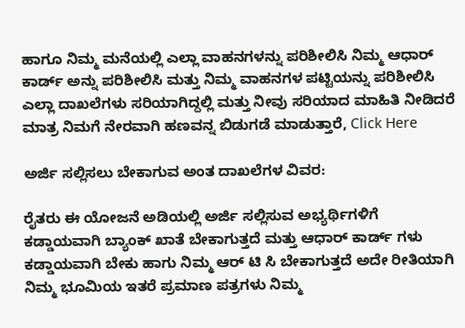ಹಾಗೂ ನಿಮ್ಮ ಮನೆಯಲ್ಲಿ ಎಲ್ಲಾ ವಾಹನಗಳನ್ನು ಪರಿಶೀಲಿಸಿ ನಿಮ್ಮ ಆಧಾರ್ ಕಾರ್ಡ್ ಅನ್ನು ಪರಿಶೀಲಿಸಿ ಮತ್ತು ನಿಮ್ಮ ವಾಹನಗಳ ಪಟ್ಟಿಯನ್ನು ಪರಿಶೀಲಿಸಿ ಎಲ್ಲಾ ದಾಖಲೆಗಳು ಸರಿಯಾಗಿದ್ದಲ್ಲಿ ಮತ್ತು ನೀವು ಸರಿಯಾದ ಮಾಹಿತಿ ನೀಡಿದರೆ ಮಾತ್ರ ನಿಮಗೆ ನೇರವಾಗಿ ಹಣವನ್ನ ಬಿಡುಗಡೆ ಮಾಡುತ್ತಾರೆ, Click Here

ಅರ್ಜಿ ಸಲ್ಲಿಸಲು ಬೇಕಾಗುವ ಅಂತ ದಾಖಲೆಗಳ ವಿವರ:

ರೈತರು ಈ ಯೋಜನೆ ಅಡಿಯಲ್ಲಿ ಅರ್ಜಿ ಸಲ್ಲಿಸುವ ಅಭ್ಯರ್ಥಿಗಳಿಗೆ ಕಡ್ಡಾಯವಾಗಿ ಬ್ಯಾಂಕ್ ಖಾತೆ ಬೇಕಾಗುತ್ತದೆ ಮತ್ತು ಆಧಾರ್ ಕಾರ್ಡ್ ಗಳು ಕಡ್ಡಾಯವಾಗಿ ಬೇಕು ಹಾಗು ನಿಮ್ಮ ಆರ್ ಟಿ ಸಿ ಬೇಕಾಗುತ್ತದೆ ಅದೇ ರೀತಿಯಾಗಿ ನಿಮ್ಮ ಭೂಮಿಯ ಇತರೆ ಪ್ರಮಾಣ ಪತ್ರಗಳು ನಿಮ್ಮ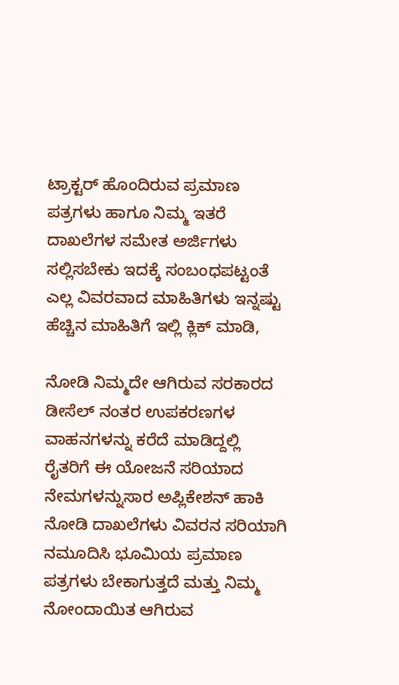ಟ್ರಾಕ್ಟರ್ ಹೊಂದಿರುವ ಪ್ರಮಾಣ ಪತ್ರಗಳು ಹಾಗೂ ನಿಮ್ಮ ಇತರೆ ದಾಖಲೆಗಳ ಸಮೇತ ಅರ್ಜಿಗಳು ಸಲ್ಲಿಸಬೇಕು ಇದಕ್ಕೆ ಸಂಬಂಧಪಟ್ಟಂತೆ ಎಲ್ಲ ವಿವರವಾದ ಮಾಹಿತಿಗಳು ಇನ್ನಷ್ಟು ಹೆಚ್ಚಿನ ಮಾಹಿತಿಗೆ ಇಲ್ಲಿ ಕ್ಲಿಕ್ ಮಾಡಿ,

ನೋಡಿ ನಿಮ್ಮದೇ ಆಗಿರುವ ಸರಕಾರದ ಡೀಸೆಲ್ ನಂತರ ಉಪಕರಣಗಳ ವಾಹನಗಳನ್ನು ಕರೆದೆ ಮಾಡಿದ್ದಲ್ಲಿ ರೈತರಿಗೆ ಈ ಯೋಜನೆ ಸರಿಯಾದ ನೇಮಗಳನ್ನುಸಾರ ಅಪ್ಲಿಕೇಶನ್ ಹಾಕಿ ನೋಡಿ ದಾಖಲೆಗಳು ವಿವರನ ಸರಿಯಾಗಿ ನಮೂದಿಸಿ ಭೂಮಿಯ ಪ್ರಮಾಣ ಪತ್ರಗಳು ಬೇಕಾಗುತ್ತದೆ ಮತ್ತು ನಿಮ್ಮ ನೋಂದಾಯಿತ ಆಗಿರುವ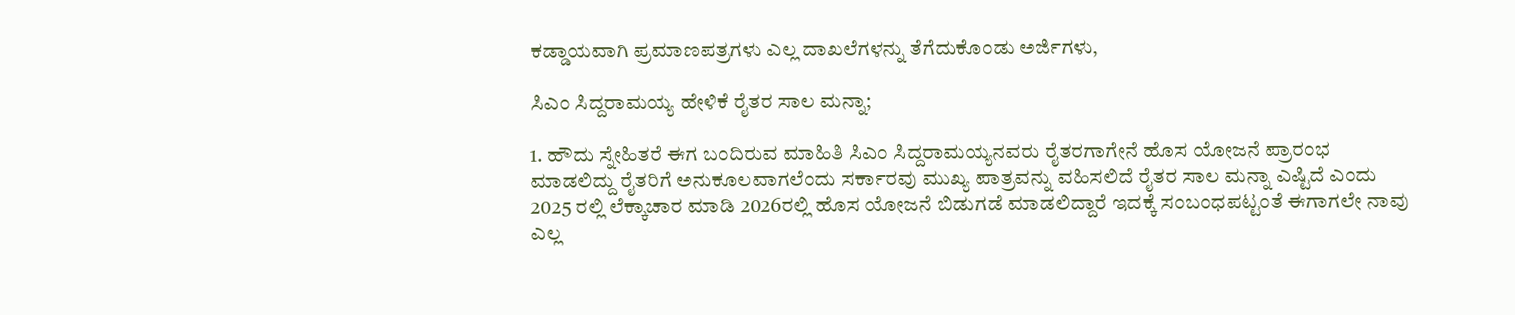ಕಡ್ಡಾಯವಾಗಿ ಪ್ರಮಾಣಪತ್ರಗಳು ಎಲ್ಲ ದಾಖಲೆಗಳನ್ನು ತೆಗೆದುಕೊಂಡು ಅರ್ಜಿಗಳು,

ಸಿಎಂ ಸಿದ್ದರಾಮಯ್ಯ ಹೇಳಿಕೆ ರೈತರ ಸಾಲ ಮನ್ನಾ;

1. ಹೌದು ಸ್ನೇಹಿತರೆ ಈಗ ಬಂದಿರುವ ಮಾಹಿತಿ ಸಿಎಂ ಸಿದ್ದರಾಮಯ್ಯನವರು ರೈತರಗಾಗೇನೆ ಹೊಸ ಯೋಜನೆ ಪ್ರಾರಂಭ ಮಾಡಲಿದ್ದು ರೈತರಿಗೆ ಅನುಕೂಲವಾಗಲೆಂದು ಸರ್ಕಾರವು ಮುಖ್ಯ ಪಾತ್ರವನ್ನು ವಹಿಸಲಿದೆ ರೈತರ ಸಾಲ ಮನ್ನಾ ಎಷ್ಟಿದೆ ಎಂದು 2025 ರಲ್ಲಿ ಲೆಕ್ಕಾಚಾರ ಮಾಡಿ 2026ರಲ್ಲಿ ಹೊಸ ಯೋಜನೆ ಬಿಡುಗಡೆ ಮಾಡಲಿದ್ದಾರೆ ಇದಕ್ಕೆ ಸಂಬಂಧಪಟ್ಟಂತೆ ಈಗಾಗಲೇ ನಾವು ಎಲ್ಲ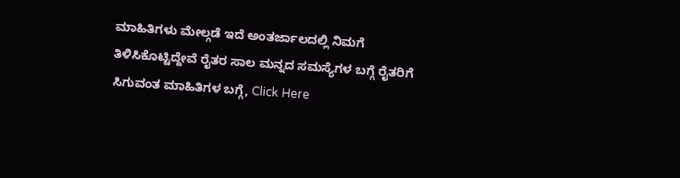ಮಾಹಿತಿಗಳು ಮೇಲ್ಗಡೆ ಇದೆ ಅಂತರ್ಜಾಲದಲ್ಲಿ ನಿಮಗೆ ತಿಳಿಸಿಕೊಟ್ಟಿದ್ದೇವೆ ರೈತರ ಸಾಲ ಮನ್ನದ ಸಮಸ್ಯೆಗಳ ಬಗ್ಗೆ ರೈತರಿಗೆ ಸಿಗುವಂತ ಮಾಹಿತಿಗಳ ಬಗ್ಗೆ, Click Here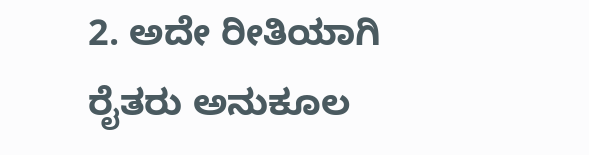2. ಅದೇ ರೀತಿಯಾಗಿ ರೈತರು ಅನುಕೂಲ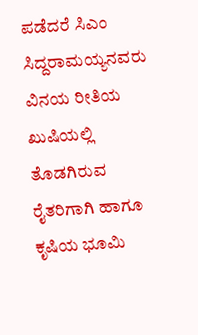ಪಡೆದರೆ ಸಿಎಂ ಸಿದ್ದರಾಮಯ್ಯನವರು ವಿನಯ ರೀತಿಯ ಖುಷಿಯಲ್ಲಿ ತೊಡಗಿರುವ ರೈತರಿಗಾಗಿ ಹಾಗೂ ಕೃಷಿಯ ಭೂಮಿ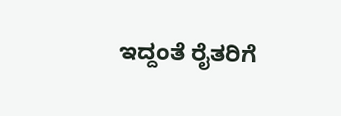ಇದ್ದಂತೆ ರೈತರಿಗೆ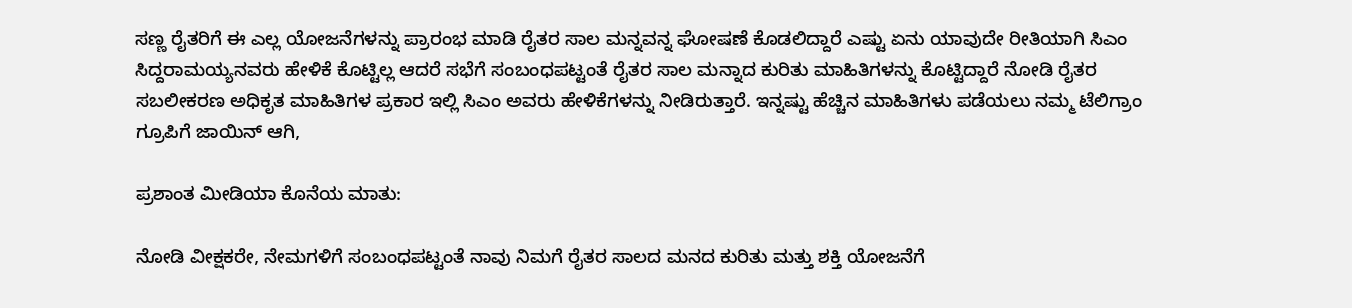ಸಣ್ಣ ರೈತರಿಗೆ ಈ ಎಲ್ಲ ಯೋಜನೆಗಳನ್ನು ಪ್ರಾರಂಭ ಮಾಡಿ ರೈತರ ಸಾಲ ಮನ್ನವನ್ನ ಘೋಷಣೆ ಕೊಡಲಿದ್ದಾರೆ ಎಷ್ಟು ಏನು ಯಾವುದೇ ರೀತಿಯಾಗಿ ಸಿಎಂ ಸಿದ್ದರಾಮಯ್ಯನವರು ಹೇಳಿಕೆ ಕೊಟ್ಟಿಲ್ಲ ಆದರೆ ಸಭೆಗೆ ಸಂಬಂಧಪಟ್ಟಂತೆ ರೈತರ ಸಾಲ ಮನ್ನಾದ ಕುರಿತು ಮಾಹಿತಿಗಳನ್ನು ಕೊಟ್ಟಿದ್ದಾರೆ ನೋಡಿ ರೈತರ ಸಬಲೀಕರಣ ಅಧಿಕೃತ ಮಾಹಿತಿಗಳ ಪ್ರಕಾರ ಇಲ್ಲಿ ಸಿಎಂ ಅವರು ಹೇಳಿಕೆಗಳನ್ನು ನೀಡಿರುತ್ತಾರೆ. ಇನ್ನಷ್ಟು ಹೆಚ್ಚಿನ ಮಾಹಿತಿಗಳು ಪಡೆಯಲು ನಮ್ಮ ಟೆಲಿಗ್ರಾಂ ಗ್ರೂಪಿಗೆ ಜಾಯಿನ್ ಆಗಿ,

ಪ್ರಶಾಂತ ಮೀಡಿಯಾ ಕೊನೆಯ ಮಾತು:

ನೋಡಿ ವೀಕ್ಷಕರೇ, ನೇಮಗಳಿಗೆ ಸಂಬಂಧಪಟ್ಟಂತೆ ನಾವು ನಿಮಗೆ ರೈತರ ಸಾಲದ ಮನದ ಕುರಿತು ಮತ್ತು ಶಕ್ತಿ ಯೋಜನೆಗೆ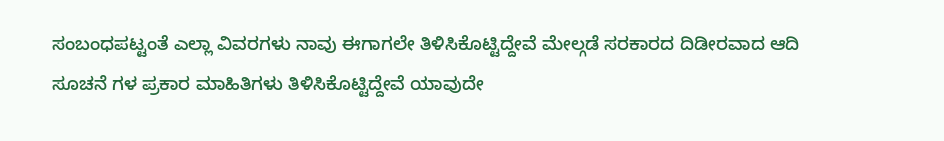ಸಂಬಂಧಪಟ್ಟಂತೆ ಎಲ್ಲಾ ವಿವರಗಳು ನಾವು ಈಗಾಗಲೇ ತಿಳಿಸಿಕೊಟ್ಟಿದ್ದೇವೆ ಮೇಲ್ಗಡೆ ಸರಕಾರದ ದಿಡೀರವಾದ ಆದಿ ಸೂಚನೆ ಗಳ ಪ್ರಕಾರ ಮಾಹಿತಿಗಳು ತಿಳಿಸಿಕೊಟ್ಟಿದ್ದೇವೆ ಯಾವುದೇ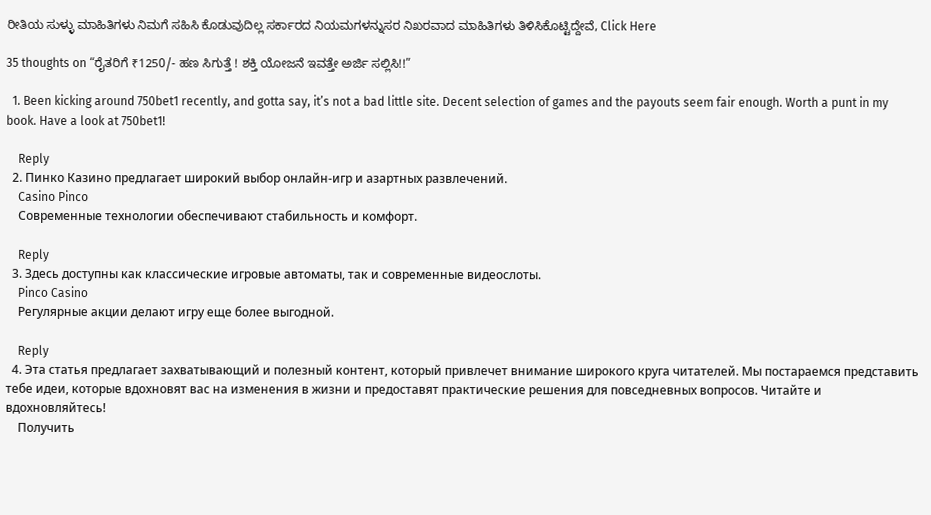ರೀತಿಯ ಸುಳ್ಳು ಮಾಹಿತಿಗಳು ನಿಮಗೆ ಸಹಿಸಿ ಕೊಡುವುದಿಲ್ಲ ಸರ್ಕಾರದ ನಿಯಮಗಳನ್ನುಸರ ನಿಖರವಾದ ಮಾಹಿತಿಗಳು ತಿಳಿಸಿಕೊಟ್ಟಿದ್ದೇವೆ, Click Here

35 thoughts on “ರೈತರಿಗೆ ₹1250/- ಹಣ ಸಿಗುತ್ತೆ ! ಶಕ್ತಿ ಯೋಜನೆ ಇವತ್ತೇ ಅರ್ಜಿ ಸಲ್ಲಿಸಿ!!”

  1. Been kicking around 750bet1 recently, and gotta say, it’s not a bad little site. Decent selection of games and the payouts seem fair enough. Worth a punt in my book. Have a look at 750bet1!

    Reply
  2. Пинко Казино предлагает широкий выбор онлайн-игр и азартных развлечений.
    Casino Pinco
    Современные технологии обеспечивают стабильность и комфорт.

    Reply
  3. Здесь доступны как классические игровые автоматы, так и современные видеослоты.
    Pinco Casino
    Регулярные акции делают игру еще более выгодной.

    Reply
  4. Эта статья предлагает захватывающий и полезный контент, который привлечет внимание широкого круга читателей. Мы постараемся представить тебе идеи, которые вдохновят вас на изменения в жизни и предоставят практические решения для повседневных вопросов. Читайте и вдохновляйтесь!
    Получить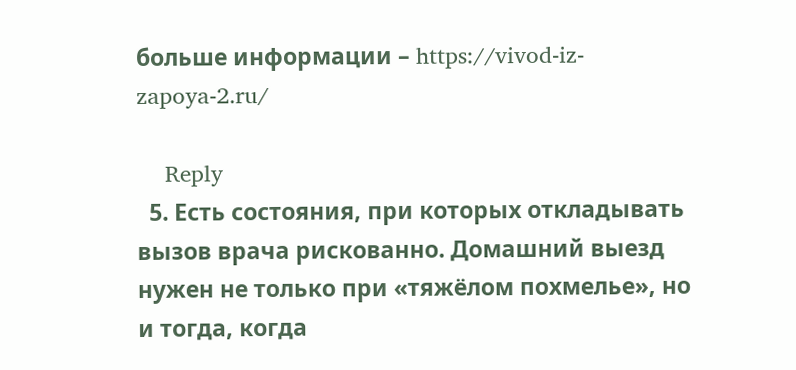больше информации – https://vivod-iz-zapoya-2.ru/

    Reply
  5. Есть состояния, при которых откладывать вызов врача рискованно. Домашний выезд нужен не только при «тяжёлом похмелье», но и тогда, когда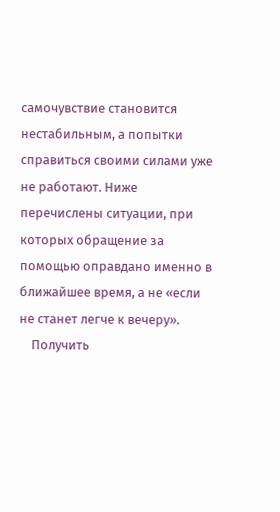самочувствие становится нестабильным, а попытки справиться своими силами уже не работают. Ниже перечислены ситуации, при которых обращение за помощью оправдано именно в ближайшее время, а не «если не станет легче к вечеру».
    Получить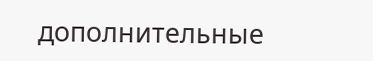дополнительные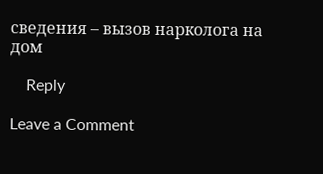сведения – вызов нарколога на дом

    Reply

Leave a Comment